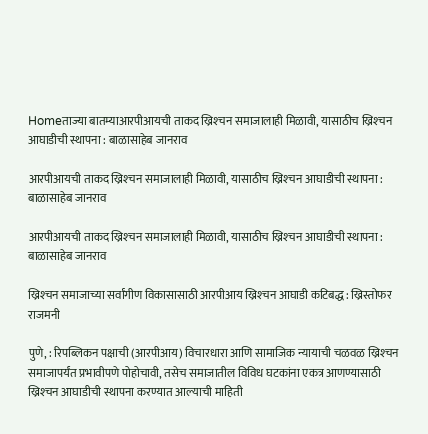Homeताज्या बातम्याआरपीआयची ताकद ख्रिश्‍चन समाजालाही मिळावी, यासाठीच ख्रिश्‍चन आघाडीची स्थापना : बाळासाहेब जानराव

आरपीआयची ताकद ख्रिश्‍चन समाजालाही मिळावी, यासाठीच ख्रिश्‍चन आघाडीची स्थापना : बाळासाहेब जानराव

आरपीआयची ताकद ख्रिश्‍चन समाजालाही मिळावी, यासाठीच ख्रिश्‍चन आघाडीची स्थापना : बाळासाहेब जानराव

ख्रिश्‍चन समाजाच्या सर्वांगीण विकासासाठी आरपीआय ख्रिश्‍चन आघाडी कटिबद्ध : ख्रिस्तोफर राजमनी

पुणे, : रिपब्लिकन पक्षाची (आरपीआय) विचारधारा आणि सामाजिक न्यायाची चळवळ ख्रिश्‍चन समाजापर्यंत प्रभावीपणे पोहोचावी, तसेच समाजातील विविध घटकांना एकत्र आणण्यासाठी ख्रिश्‍चन आघाडीची स्थापना करण्यात आल्याची माहिती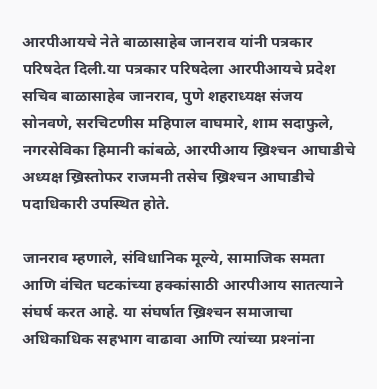आरपीआयचे नेते बाळासाहेब जानराव यांनी पत्रकार परिषदेत दिली.या पत्रकार परिषदेला आरपीआयचे प्रदेश सचिव बाळासाहेब जानराव, पुणे शहराध्यक्ष संजय सोनवणे, सरचिटणीस महिपाल वाघमारे, शाम सदाफुले, नगरसेविका हिमानी कांबळे, आरपीआय ख्रिश्‍चन आघाडीचे अध्यक्ष ख्रिस्तोफर राजमनी तसेच ख्रिश्‍चन आघाडीचे पदाधिकारी उपस्थित होते.

जानराव म्हणाले, संविधानिक मूल्ये, सामाजिक समता आणि वंचित घटकांच्या हक्कांसाठी आरपीआय सातत्याने संघर्ष करत आहे. या संघर्षात ख्रिश्‍चन समाजाचा अधिकाधिक सहभाग वाढावा आणि त्यांच्या प्रश्‍नांना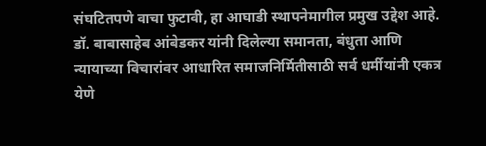संघटितपणे वाचा फुटावी, हा आघाडी स्थापनेमागील प्रमुख उद्देश आहे. डॉ. बाबासाहेब आंबेडकर यांनी दिलेल्या समानता, बंधुता आणि न्यायाच्या विचारांवर आधारित समाजनिर्मितीसाठी सर्व धर्मीयांनी एकत्र येणे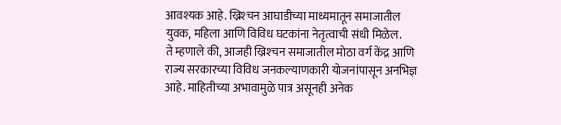आवश्यक आहे. ख्रिश्‍चन आघाडीच्या माध्यमातून समाजातील युवक, महिला आणि विविध घटकांना नेतृत्वाची संधी मिळेल.
ते म्हणाले की, आजही ख्रिश्‍चन समाजातील मोठा वर्ग केंद्र आणि राज्य सरकारच्या विविध जनकल्याणकारी योजनांपासून अनभिज्ञ आहे. माहितीच्या अभावामुळे पात्र असूनही अनेक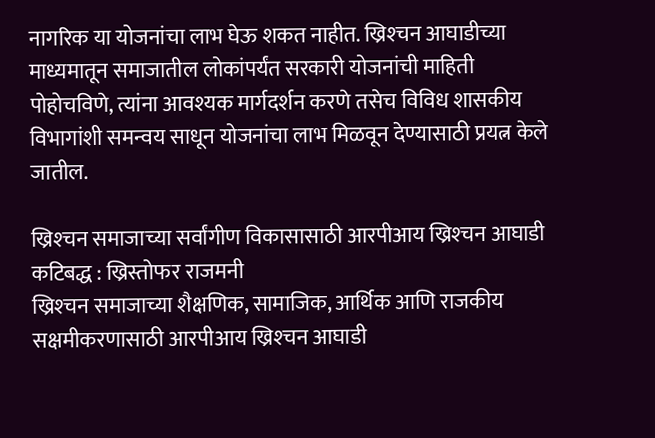नागरिक या योजनांचा लाभ घेऊ शकत नाहीत. ख्रिश्‍चन आघाडीच्या माध्यमातून समाजातील लोकांपर्यंत सरकारी योजनांची माहिती पोहोचविणे, त्यांना आवश्यक मार्गदर्शन करणे तसेच विविध शासकीय विभागांशी समन्वय साधून योजनांचा लाभ मिळवून देण्यासाठी प्रयत्न केले जातील.

ख्रिश्‍चन समाजाच्या सर्वांगीण विकासासाठी आरपीआय ख्रिश्‍चन आघाडी कटिबद्ध : ख्रिस्तोफर राजमनी
ख्रिश्‍चन समाजाच्या शैक्षणिक, सामाजिक, आर्थिक आणि राजकीय सक्षमीकरणासाठी आरपीआय ख्रिश्‍चन आघाडी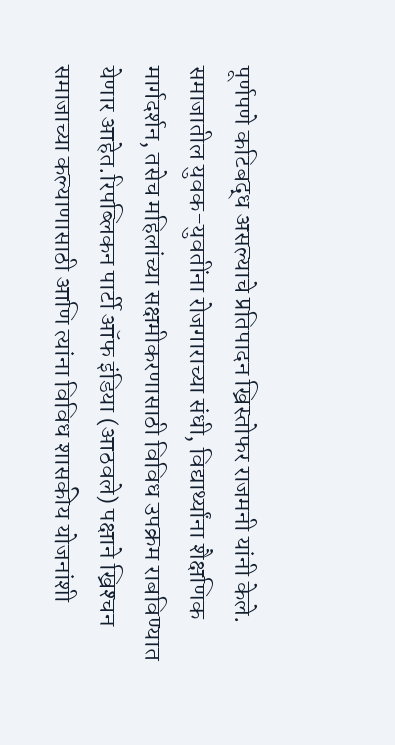पूर्णपणे कटिबद्ध असल्याचे प्रतिपादन ख्रिस्तोफर राजमनी यांनी केले. समाजातील युवक-युवतींना रोजगाराच्या संधी, विद्यार्थ्यांना शैक्षणिक मार्गदर्शन, तसेच महिलांच्या सक्षमीकरणासाठी विविध उपक्रम राबविण्यात येणार आहेत.रिपब्लिकन पार्टी ऑफ इंडिया (आठवले) पक्षाने ख्रिश्‍चन समाजाच्या कल्याणासाठी आणि त्यांना विविध शासकीय योजनांशी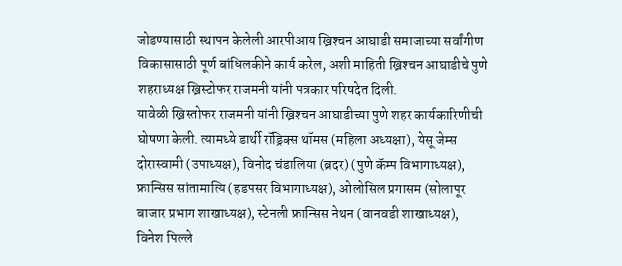जोडण्यासाठी स्थापन केलेली आरपीआय ख्रिश्‍चन आघाडी समाजाच्या सर्वांगीण विकासासाठी पूर्ण बांधिलकीने कार्य करेल, अशी माहिती ख्रिश्‍चन आघाडीचे पुणे शहराध्यक्ष ख्रिस्टोफर राजमनी यांनी पत्रकार परिषदेत दिली.
यावेळी ख्रिस्तोफर राजमनी यांनी ख्रिश्‍चन आघाडीच्या पुणे शहर कार्यकारिणीची घोषणा केली. त्यामध्ये डार्थी रॉड्रिक्स थॉमस (महिला अध्यक्षा), येसू जेम्स दोरास्वामी (उपाध्यक्ष), विनोद चंडालिया (ब्रदर) (पुणे कॅम्प विभागाध्यक्ष), फ्रान्सिस सांतामात्यि (हडपसर विभागाध्यक्ष), ओलोसिल प्रगासम (सोलापूर बाजार प्रभाग शाखाध्यक्ष), स्टेनली फ्रान्सिस नेथन (वानवडी शाखाध्यक्ष), विनेश पिल्ले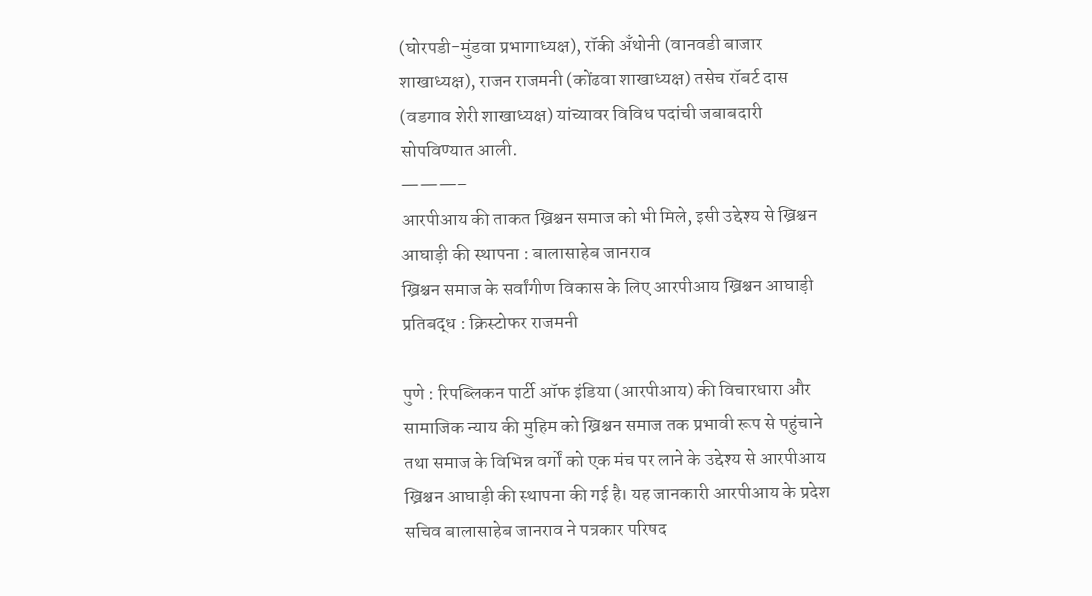(घोरपडी-मुंडवा प्रभागाध्यक्ष), रॉकी अँथोनी (वानवडी बाजार शाखाध्यक्ष), राजन राजमनी (कोंढवा शाखाध्यक्ष) तसेच रॉबर्ट दास (वडगाव शेरी शाखाध्यक्ष) यांच्यावर विविध पदांची जबाबदारी सोपविण्यात आली.
———–
आरपीआय की ताकत ख्रिश्चन समाज को भी मिले, इसी उद्देश्य से ख्रिश्चन आघाड़ी की स्थापना : बालासाहेब जानराव
ख्रिश्चन समाज के सर्वांगीण विकास के लिए आरपीआय ख्रिश्चन आघाड़ी प्रतिबद्ध : क्रिस्टोफर राजमनी

पुणे : रिपब्लिकन पार्टी ऑफ इंडिया (आरपीआय) की विचारधारा और सामाजिक न्याय की मुहिम को ख्रिश्चन समाज तक प्रभावी रूप से पहुंचाने तथा समाज के विभिन्न वर्गों को एक मंच पर लाने के उद्देश्य से आरपीआय ख्रिश्चन आघाड़ी की स्थापना की गई है। यह जानकारी आरपीआय के प्रदेश सचिव बालासाहेब जानराव ने पत्रकार परिषद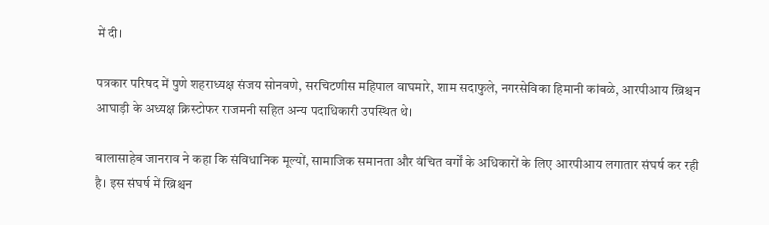में दी।

पत्रकार परिषद में पुणे शहराध्यक्ष संजय सोनवणे, सरचिटणीस महिपाल वाघमारे, शाम सदाफुले, नगरसेविका हिमानी कांबळे, आरपीआय ख्रिश्चन आघाड़ी के अध्यक्ष क्रिस्टोफर राजमनी सहित अन्य पदाधिकारी उपस्थित थे।

बालासाहेब जानराव ने कहा कि संविधानिक मूल्यों, सामाजिक समानता और वंचित वर्गों के अधिकारों के लिए आरपीआय लगातार संघर्ष कर रही है। इस संघर्ष में ख्रिश्चन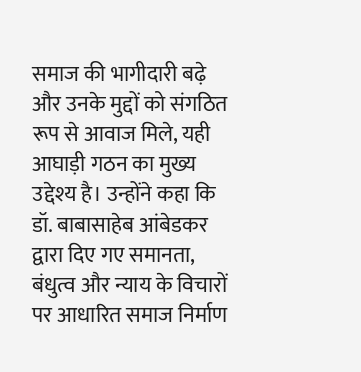समाज की भागीदारी बढ़े और उनके मुद्दों को संगठित रूप से आवाज मिले, यही आघाड़ी गठन का मुख्य उद्देश्य है। उन्होंने कहा कि डॉ. बाबासाहेब आंबेडकर द्वारा दिए गए समानता, बंधुत्व और न्याय के विचारों पर आधारित समाज निर्माण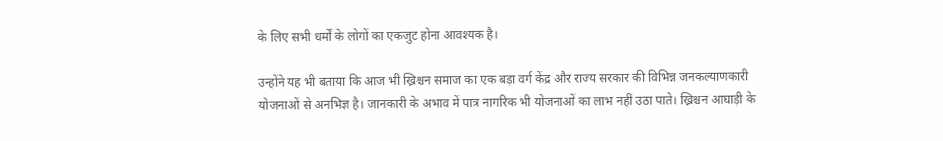के लिए सभी धर्मों के लोगों का एकजुट होना आवश्यक है।

उन्होंने यह भी बताया कि आज भी ख्रिश्चन समाज का एक बड़ा वर्ग केंद्र और राज्य सरकार की विभिन्न जनकल्याणकारी योजनाओं से अनभिज्ञ है। जानकारी के अभाव में पात्र नागरिक भी योजनाओं का लाभ नहीं उठा पाते। ख्रिश्चन आघाड़ी के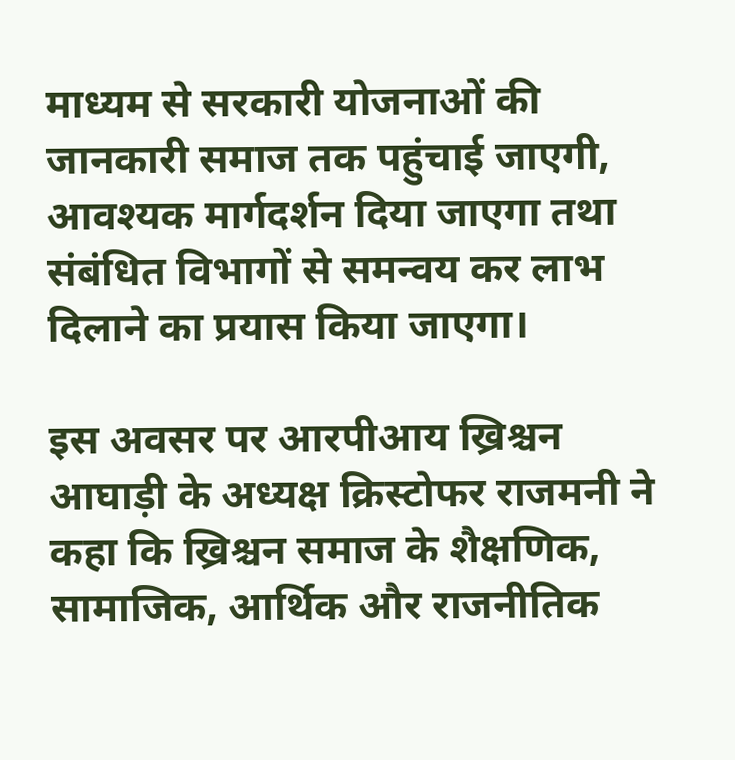माध्यम से सरकारी योजनाओं की जानकारी समाज तक पहुंचाई जाएगी, आवश्यक मार्गदर्शन दिया जाएगा तथा संबंधित विभागों से समन्वय कर लाभ दिलाने का प्रयास किया जाएगा।

इस अवसर पर आरपीआय ख्रिश्चन आघाड़ी के अध्यक्ष क्रिस्टोफर राजमनी ने कहा कि ख्रिश्चन समाज के शैक्षणिक, सामाजिक, आर्थिक और राजनीतिक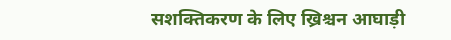सशक्तिकरण के लिए ख्रिश्चन आघाड़ी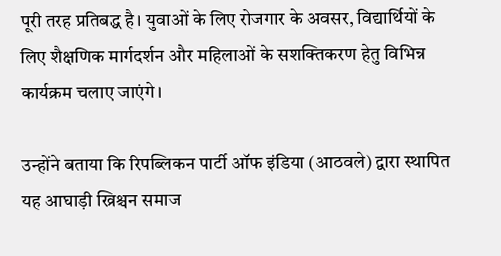पूरी तरह प्रतिबद्ध है। युवाओं के लिए रोजगार के अवसर, विद्यार्थियों के लिए शैक्षणिक मार्गदर्शन और महिलाओं के सशक्तिकरण हेतु विभिन्न कार्यक्रम चलाए जाएंगे।

उन्होंने बताया कि रिपब्लिकन पार्टी ऑफ इंडिया (आठवले) द्वारा स्थापित यह आघाड़ी ख्रिश्चन समाज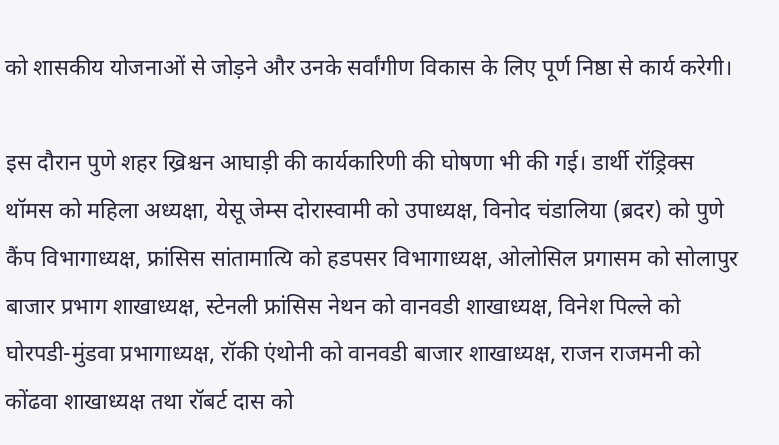को शासकीय योजनाओं से जोड़ने और उनके सर्वांगीण विकास के लिए पूर्ण निष्ठा से कार्य करेगी।

इस दौरान पुणे शहर ख्रिश्चन आघाड़ी की कार्यकारिणी की घोषणा भी की गई। डार्थी रॉड्रिक्स थॉमस को महिला अध्यक्षा, येसू जेम्स दोरास्वामी को उपाध्यक्ष, विनोद चंडालिया (ब्रदर) को पुणे कैंप विभागाध्यक्ष, फ्रांसिस सांतामात्यि को हडपसर विभागाध्यक्ष, ओलोसिल प्रगासम को सोलापुर बाजार प्रभाग शाखाध्यक्ष, स्टेनली फ्रांसिस नेथन को वानवडी शाखाध्यक्ष, विनेश पिल्ले को घोरपडी-मुंडवा प्रभागाध्यक्ष, रॉकी एंथोनी को वानवडी बाजार शाखाध्यक्ष, राजन राजमनी को कोंढवा शाखाध्यक्ष तथा रॉबर्ट दास को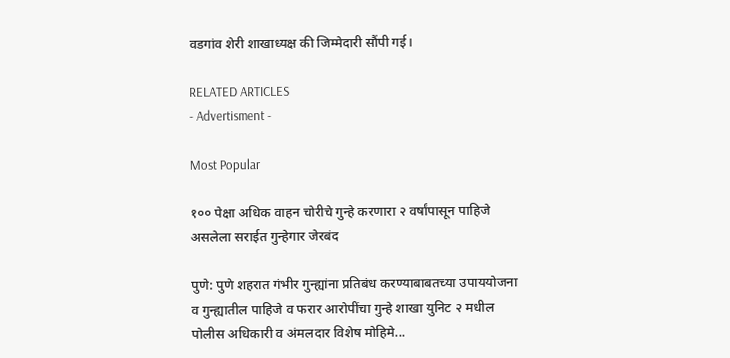वडगांव शेरी शाखाध्यक्ष की जिम्मेदारी सौंपी गई।

RELATED ARTICLES
- Advertisment -

Most Popular

१०० पेक्षा अधिक वाहन चोरीचे गुन्हे करणारा २ वर्षांपासून पाहिजे असलेला सराईत गुन्हेगार जेरबंद

पुणे: पुणे शहरात गंभीर गुन्ह्यांना प्रतिबंध करण्याबाबतच्या उपाययोजना व गुन्ह्यातील पाहिजे व फरार आरोपींचा गुन्हे शाखा युनिट २ मधील पोलीस अधिकारी व अंमलदार विशेष मोहिमे...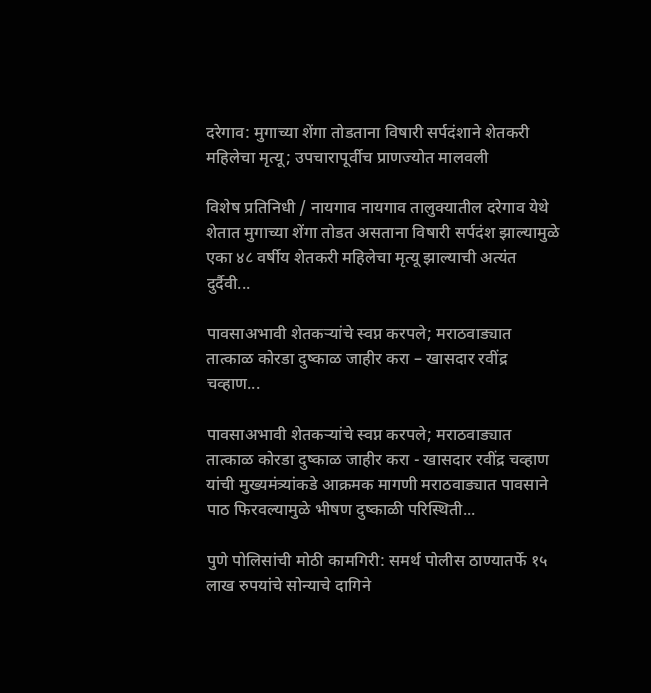दरेगाव: मुगाच्या शेंगा तोडताना विषारी सर्पदंशाने शेतकरी महिलेचा मृत्यू; उपचारापूर्वीच प्राणज्योत मालवली

विशेष प्रतिनिधी / नायगाव नायगाव तालुक्यातील दरेगाव येथे शेतात मुगाच्या शेंगा तोडत असताना विषारी सर्पदंश झाल्यामुळे एका ४८ वर्षीय शेतकरी महिलेचा मृत्यू झाल्याची अत्यंत दुर्दैवी...

पावसाअभावी शेतकऱ्यांचे स्वप्न करपले; मराठवाड्यात तात्काळ कोरडा दुष्काळ जाहीर करा – खासदार रवींद्र चव्हाण...

पावसाअभावी शेतकऱ्यांचे स्वप्न करपले; मराठवाड्यात तात्काळ कोरडा दुष्काळ जाहीर करा - खासदार रवींद्र चव्हाण यांची मुख्यमंत्र्यांकडे आक्रमक मागणी मराठवाड्यात पावसाने पाठ फिरवल्यामुळे भीषण दुष्काळी परिस्थिती...

पुणे पोलिसांची मोठी कामगिरी: समर्थ पोलीस ठाण्यातर्फे १५ लाख रुपयांचे सोन्याचे दागिने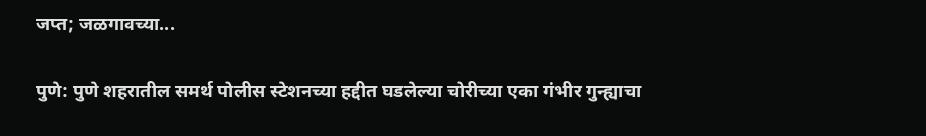जप्त; जळगावच्या...

पुणे: पुणे शहरातील समर्थ पोलीस स्टेशनच्या हद्दीत घडलेल्या चोरीच्या एका गंभीर गुन्ह्याचा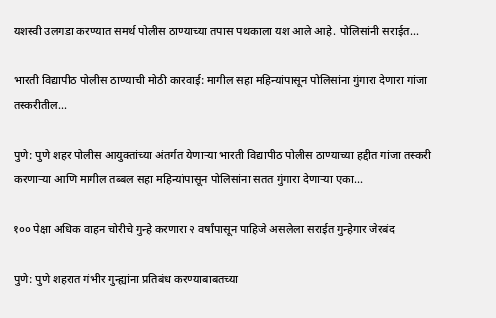यशस्वी उलगडा करण्यात समर्थ पोलीस ठाण्याच्या तपास पथकाला यश आले आहे. पोलिसांनी सराईत...

भारती विद्यापीठ पोलीस ठाण्याची मोठी कारवाई: मागील सहा महिन्यांपासून पोलिसांना गुंगारा देणारा गांजा तस्करीतील...

पुणे: पुणे शहर पोलीस आयुक्तांच्या अंतर्गत येणाऱ्या भारती विद्यापीठ पोलीस ठाण्याच्या हद्दीत गांजा तस्करी करणाऱ्या आणि मागील तब्बल सहा महिन्यांपासून पोलिसांना सतत गुंगारा देणाऱ्या एका...

१०० पेक्षा अधिक वाहन चोरीचे गुन्हे करणारा २ वर्षांपासून पाहिजे असलेला सराईत गुन्हेगार जेरबंद

पुणे: पुणे शहरात गंभीर गुन्ह्यांना प्रतिबंध करण्याबाबतच्या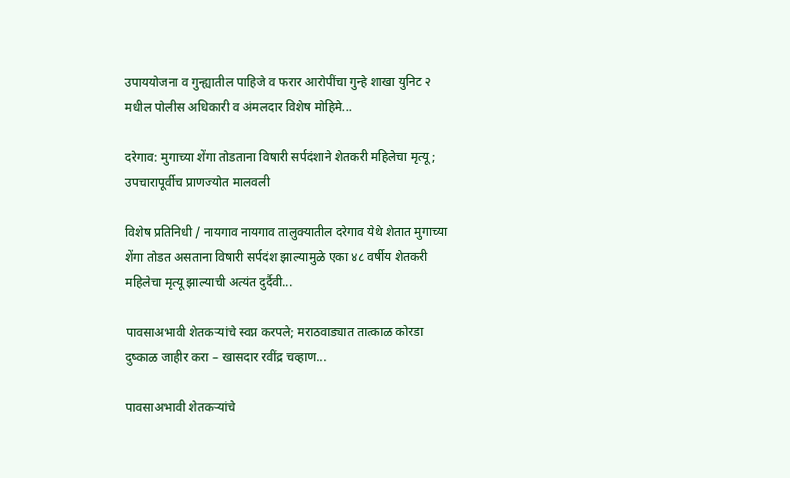उपाययोजना व गुन्ह्यातील पाहिजे व फरार आरोपींचा गुन्हे शाखा युनिट २ मधील पोलीस अधिकारी व अंमलदार विशेष मोहिमे...

दरेगाव: मुगाच्या शेंगा तोडताना विषारी सर्पदंशाने शेतकरी महिलेचा मृत्यू; उपचारापूर्वीच प्राणज्योत मालवली

विशेष प्रतिनिधी / नायगाव नायगाव तालुक्यातील दरेगाव येथे शेतात मुगाच्या शेंगा तोडत असताना विषारी सर्पदंश झाल्यामुळे एका ४८ वर्षीय शेतकरी महिलेचा मृत्यू झाल्याची अत्यंत दुर्दैवी...

पावसाअभावी शेतकऱ्यांचे स्वप्न करपले; मराठवाड्यात तात्काळ कोरडा दुष्काळ जाहीर करा – खासदार रवींद्र चव्हाण...

पावसाअभावी शेतकऱ्यांचे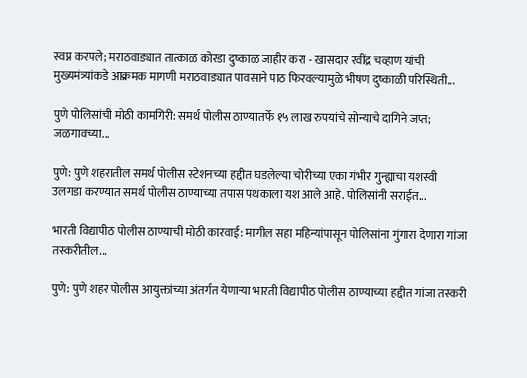स्वप्न करपले; मराठवाड्यात तात्काळ कोरडा दुष्काळ जाहीर करा - खासदार रवींद्र चव्हाण यांची मुख्यमंत्र्यांकडे आक्रमक मागणी मराठवाड्यात पावसाने पाठ फिरवल्यामुळे भीषण दुष्काळी परिस्थिती...

पुणे पोलिसांची मोठी कामगिरी: समर्थ पोलीस ठाण्यातर्फे १५ लाख रुपयांचे सोन्याचे दागिने जप्त; जळगावच्या...

पुणे: पुणे शहरातील समर्थ पोलीस स्टेशनच्या हद्दीत घडलेल्या चोरीच्या एका गंभीर गुन्ह्याचा यशस्वी उलगडा करण्यात समर्थ पोलीस ठाण्याच्या तपास पथकाला यश आले आहे. पोलिसांनी सराईत...

भारती विद्यापीठ पोलीस ठाण्याची मोठी कारवाई: मागील सहा महिन्यांपासून पोलिसांना गुंगारा देणारा गांजा तस्करीतील...

पुणे: पुणे शहर पोलीस आयुक्तांच्या अंतर्गत येणाऱ्या भारती विद्यापीठ पोलीस ठाण्याच्या हद्दीत गांजा तस्करी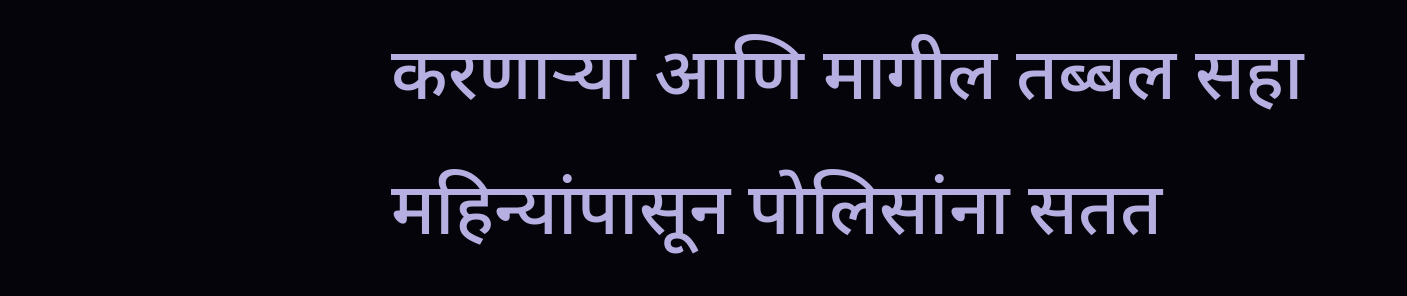करणाऱ्या आणि मागील तब्बल सहा महिन्यांपासून पोलिसांना सतत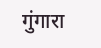गुंगारा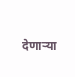देणाऱ्या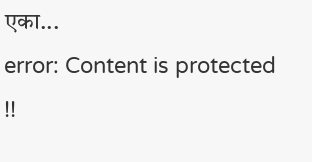एका...
error: Content is protected !!